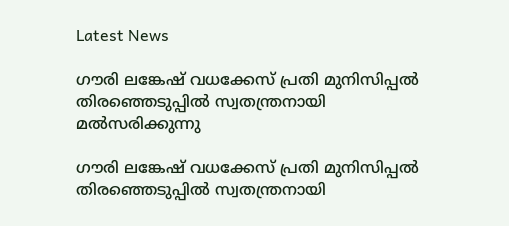Latest News

ഗൗരി ലങ്കേഷ് വധക്കേസ് പ്രതി മുനിസിപ്പല്‍ തിരഞ്ഞെടുപ്പില്‍ സ്വതന്ത്രനായി മല്‍സരിക്കുന്നു

ഗൗരി ലങ്കേഷ് വധക്കേസ് പ്രതി മുനിസിപ്പല്‍ തിരഞ്ഞെടുപ്പില്‍ സ്വതന്ത്രനായി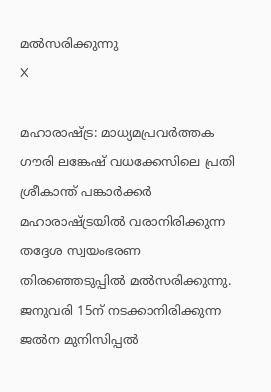മല്‍സരിക്കുന്നു
X

മഹാരാഷ്ട്ര: മാധ്യമപ്രവര്‍ത്തക ഗൗരി ലങ്കേഷ് വധക്കേസിലെ പ്രതി ശ്രീകാന്ത് പങ്കാര്‍ക്കര്‍ മഹാരാഷ്ട്രയില്‍ വരാനിരിക്കുന്ന തദ്ദേശ സ്വയംഭരണ തിരഞ്ഞെടുപ്പില്‍ മല്‍സരിക്കുന്നു. ജനുവരി 15ന് നടക്കാനിരിക്കുന്ന ജല്‍ന മുനിസിപ്പല്‍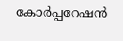കോര്‍പ്പറേഷന്‍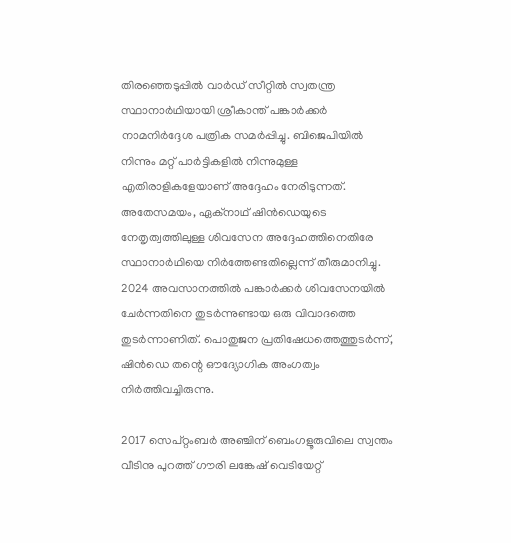തിരഞ്ഞെടുപ്പില്‍ വാര്‍ഡ് സീറ്റില്‍ സ്വതന്ത്ര സ്ഥാനാര്‍ഥിയായി ശ്രീകാന്ത് പങ്കാര്‍ക്കര്‍ നാമനിര്‍ദ്ദേശ പത്രിക സമര്‍പ്പിച്ചു. ബിജെപിയില്‍ നിന്നും മറ്റ് പാര്‍ട്ടികളില്‍ നിന്നുമുള്ള എതിരാളികളേയാണ് അദ്ദേഹം നേരിടുന്നത്. അതേസമയം, ഏക്നാഥ് ഷിന്‍ഡെയുടെ നേതൃത്വത്തിലുള്ള ശിവസേന അദ്ദേഹത്തിനെതിരേ സ്ഥാനാര്‍ഥിയെ നിര്‍ത്തേണ്ടതില്ലെന്ന് തീരുമാനിച്ചു. 2024 അവസാനത്തില്‍ പങ്കാര്‍ക്കര്‍ ശിവസേനയില്‍ ചേര്‍ന്നതിനെ തുടര്‍ന്നുണ്ടായ ഒരു വിവാദത്തെ തുടര്‍ന്നാണിത്. പൊതുജന പ്രതിഷേധത്തെത്തുടര്‍ന്ന്, ഷിന്‍ഡെ തന്റെ ഔദ്യോഗിക അംഗത്വം നിര്‍ത്തിവച്ചിരുന്നു.

2017 സെപ്റ്റംബര്‍ അഞ്ചിന് ബെംഗളൂരുവിലെ സ്വന്തം വീടിനു പുറത്ത് ഗൗരി ലങ്കേഷ് വെടിയേറ്റ്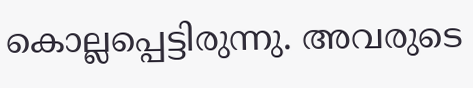കൊല്ലപ്പെട്ടിരുന്നു. അവരുടെ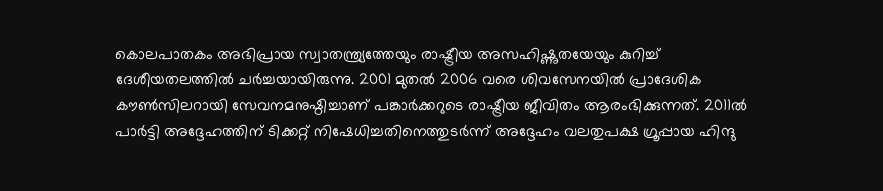കൊലപാതകം അഭിപ്രായ സ്വാതന്ത്ര്യത്തേയും രാഷ്ട്രീയ അസഹിഷ്ണുതയേയും കുറിച്ച് ദേശീയതലത്തില്‍ ചര്‍ച്ചയായിരുന്നു. 2001 മുതല്‍ 2006 വരെ ശിവസേനയില്‍ പ്രാദേശിക കൗണ്‍സിലറായി സേവനമനുഷ്ഠിച്ചാണ് പങ്കാര്‍ക്കറുടെ രാഷ്ട്രീയ ജീവിതം ആരംഭിക്കുന്നത്. 2011ല്‍ പാര്‍ട്ടി അദ്ദേഹത്തിന് ടിക്കറ്റ് നിഷേധിച്ചതിനെത്തുടര്‍ന്ന് അദ്ദേഹം വലതുപക്ഷ ഗ്രൂപ്പായ ഹിന്ദു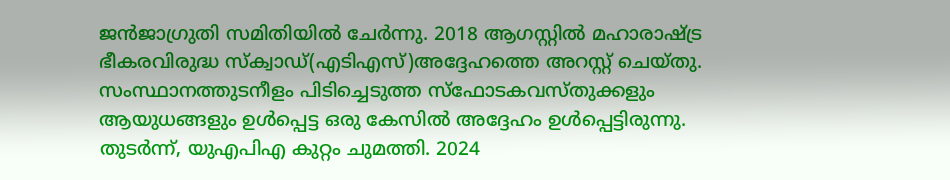ജന്‍ജാഗ്രുതി സമിതിയില്‍ ചേര്‍ന്നു. 2018 ആഗസ്റ്റില്‍ മഹാരാഷ്ട്ര ഭീകരവിരുദ്ധ സ്‌ക്വാഡ്(എടിഎസ്)അദ്ദേഹത്തെ അറസ്റ്റ് ചെയ്തു. സംസ്ഥാനത്തുടനീളം പിടിച്ചെടുത്ത സ്‌ഫോടകവസ്തുക്കളും ആയുധങ്ങളും ഉള്‍പ്പെട്ട ഒരു കേസില്‍ അദ്ദേഹം ഉള്‍പ്പെട്ടിരുന്നു. തുടര്‍ന്ന്, യുഎപിഎ കുറ്റം ചുമത്തി. 2024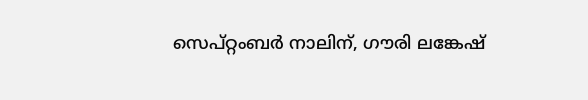സെപ്റ്റംബര്‍ നാലിന്, ഗൗരി ലങ്കേഷ്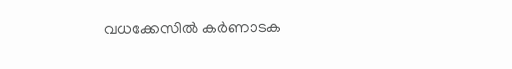വധക്കേസില്‍ കര്‍ണാടക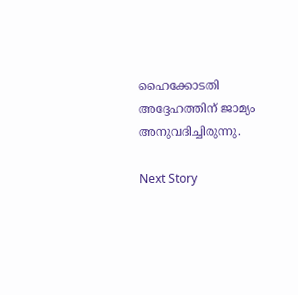ഹൈക്കോടതി അദ്ദേഹത്തിന് ജാമ്യം അനുവദിച്ചിരുന്നു.

Next Story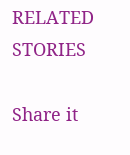RELATED STORIES

Share it